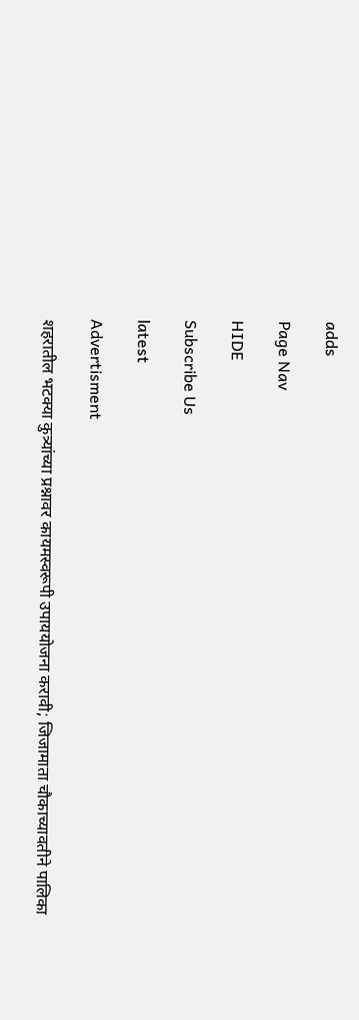adds

Page Nav

HIDE

Subscribe Us

latest

Advertisment

शहरातील भटक्या कुत्र्यांच्या प्रश्नावर कायमस्वरूपी उपाययोजना करावी; जिजामाता चौकाच्यावतीने पालिका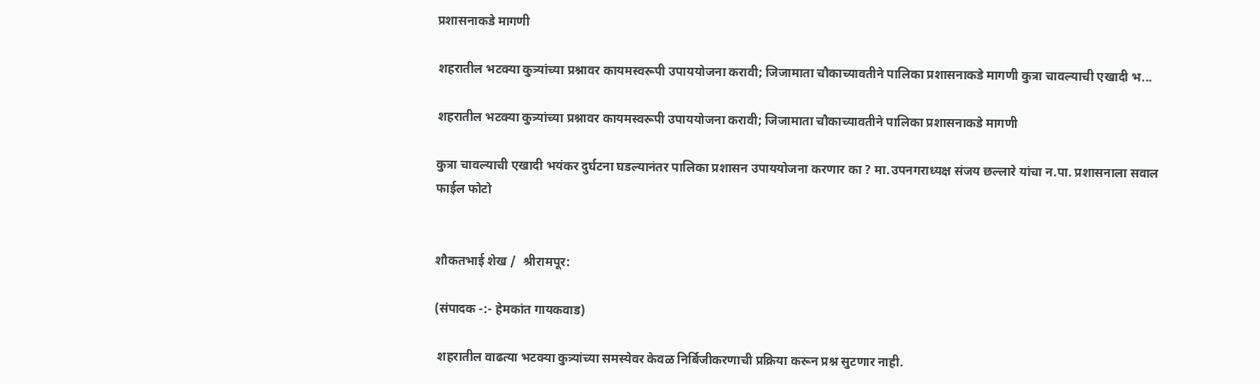प्रशासनाकडे मागणी

शहरातील भटक्या कुत्र्यांच्या प्रश्नावर कायमस्वरूपी उपाययोजना करावी; जिजामाता चौकाच्यावतीने पालिका प्रशासनाकडे मागणी कुत्रा चावल्याची एखादी भ...

शहरातील भटक्या कुत्र्यांच्या प्रश्नावर कायमस्वरूपी उपाययोजना करावी; जिजामाता चौकाच्यावतीने पालिका प्रशासनाकडे मागणी

कुत्रा चावल्याची एखादी भयंकर दुर्घटना घडल्यानंतर पालिका प्रशासन उपाययोजना करणार का ? मा.उपनगराध्यक्ष संजय छल्लारे यांचा न.पा. प्रशासनाला सवाल
फाईल फोटो


शौकतभाई शेख /  श्रीरामपूर:

(संपादक -:- हेमकांत गायकवाड)

 शहरातील वाढत्या भटक्या कुत्र्यांच्या समस्येवर केवळ निर्बिजीकरणाची प्रक्रिया करून प्रश्न सुटणार नाही.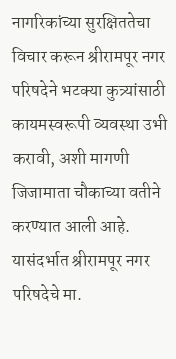नागरिकांच्या सुरक्षिततेचा विचार करून श्रीरामपूर नगर परिषदेने भटक्या कुत्र्यांसाठी कायमस्वरूपी व्यवस्था उभी करावी, अशी मागणी जिजामाता चौकाच्या वतीने करण्यात आली आहे. यासंदर्भात श्रीरामपूर नगर परिषदेचे मा.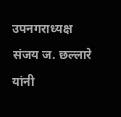उपनगराध्यक्ष संजय ज. छल्लारे यांनी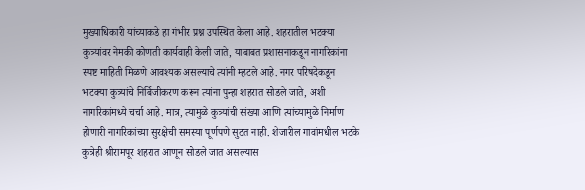मुख्याधिकारी यांच्याकडे हा गंभीर प्रश्न उपस्थित केला आहे. शहरातील भटक्या कुत्र्यांवर नेमकी कोणती कार्यवाही केली जाते, याबाबत प्रशासनाकडून नागरिकांना स्पष्ट माहिती मिळणे आवश्यक असल्याचे त्यांनी म्हटले आहे. नगर परिषदेकडून भटक्या कुत्र्यांचे निर्बिजीकरण करून त्यांना पुन्हा शहरात सोडले जाते, अशी नागरिकांमध्ये चर्चा आहे. मात्र, त्यामुळे कुत्र्यांची संख्या आणि त्यांच्यामुळे निर्माण होणारी नागरिकांच्या सुरक्षेची समस्या पूर्णपणे सुटत नाही. शेजारील गावांमधील भटके कुत्रेही श्रीरामपूर शहरात आणून सोडले जात असल्यास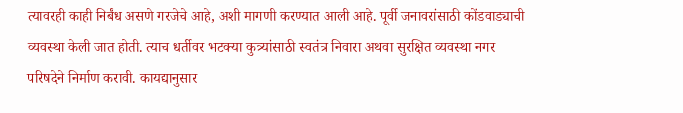त्यावरही काही निर्बंध असणे गरजेचे आहे, अशी मागणी करण्यात आली आहे. पूर्वी जनावरांसाठी कोंडवाड्याची व्यवस्था केली जात होती. त्याच धर्तीवर भटक्या कुत्र्यांसाठी स्वतंत्र निवारा अथवा सुरक्षित व्यवस्था नगर परिषदेने निर्माण करावी. कायद्यानुसार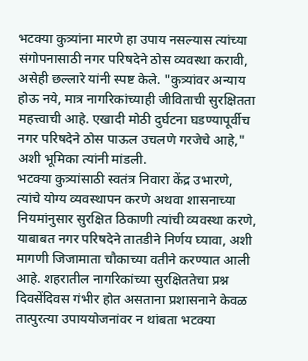भटक्या कुत्र्यांना मारणे हा उपाय नसल्यास त्यांच्या संगोपनासाठी नगर परिषदेने ठोस व्यवस्था करावी, असेही छल्लारे यांनी स्पष्ट केले. "कुत्र्यांवर अन्याय होऊ नये, मात्र नागरिकांच्याही जीविताची सुरक्षितता महत्त्वाची आहे. एखादी मोठी दुर्घटना घडण्यापूर्वीच नगर परिषदेने ठोस पाऊल उचलणे गरजेचे आहे," अशी भूमिका त्यांनी मांडली.
भटक्या कुत्र्यांसाठी स्वतंत्र निवारा केंद्र उभारणे, त्यांचे योग्य व्यवस्थापन करणे अथवा शासनाच्या नियमांनुसार सुरक्षित ठिकाणी त्यांची व्यवस्था करणे, याबाबत नगर परिषदेने तातडीने निर्णय घ्यावा, अशी मागणी जिजामाता चौकाच्या वतीने करण्यात आली आहे. शहरातील नागरिकांच्या सुरक्षिततेचा प्रश्न दिवसेंदिवस गंभीर होत असताना प्रशासनाने केवळ तात्पुरत्या उपाययोजनांवर न थांबता भटक्या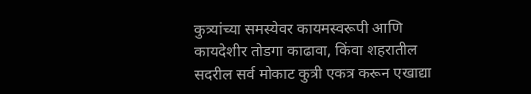कुत्र्यांच्या समस्येवर कायमस्वरूपी आणि कायदेशीर तोडगा काढावा, किंवा शहरातील सदरील सर्व मोकाट कुत्री एकत्र करून एखाद्या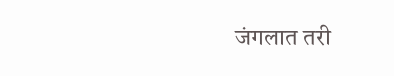जंगलात तरी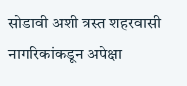सोडावी अशी त्रस्त शहरवासी नागरिकांकडून अपेक्षा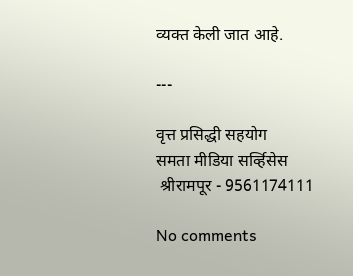व्यक्त केली जात आहे.

---

वृत्त प्रसिद्धी सहयोग
समता मीडिया सर्व्हिसेस
 श्रीरामपूर - 9561174111

No comments